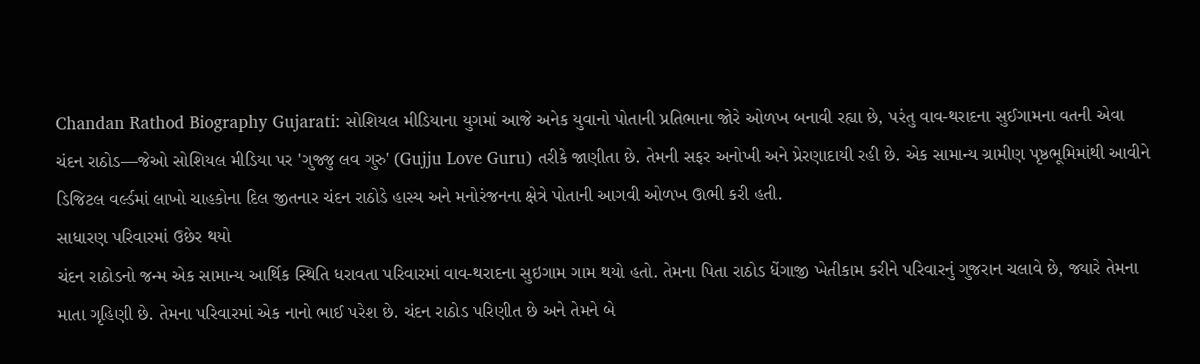Chandan Rathod Biography Gujarati: સોશિયલ મીડિયાના યુગમાં આજે અનેક યુવાનો પોતાની પ્રતિભાના જોરે ઓળખ બનાવી રહ્યા છે, પરંતુ વાવ-થરાદના સુઈગામના વતની એવા ચંદન રાઠોડ—જેઓ સોશિયલ મીડિયા પર 'ગુજ્જુ લવ ગુરુ' (Gujju Love Guru) તરીકે જાણીતા છે. તેમની સફર અનોખી અને પ્રેરણાદાયી રહી છે. એક સામાન્ય ગ્રામીણ પૃષ્ઠભૂમિમાંથી આવીને ડિજિટલ વર્લ્ડમાં લાખો ચાહકોના દિલ જીતનાર ચંદન રાઠોડે હાસ્ય અને મનોરંજનના ક્ષેત્રે પોતાની આગવી ઓળખ ઊભી કરી હતી.
સાધારણ પરિવારમાં ઉછેર થયો
ચંદન રાઠોડનો જન્મ એક સામાન્ય આર્થિક સ્થિતિ ધરાવતા પરિવારમાં વાવ-થરાદના સુઇગામ ગામ થયો હતો. તેમના પિતા રાઠોડ ધેંગાજી ખેતીકામ કરીને પરિવારનું ગુજરાન ચલાવે છે, જ્યારે તેમના માતા ગૃહિણી છે. તેમના પરિવારમાં એક નાનો ભાઈ પરેશ છે. ચંદન રાઠોડ પરિણીત છે અને તેમને બે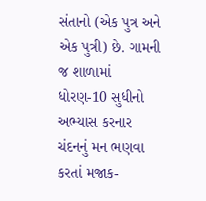સંતાનો (એક પુત્ર અને એક પુત્રી) છે. ગામની જ શાળામાં ધોરણ-10 સુધીનો અભ્યાસ કરનાર ચંદનનું મન ભણવા કરતાં મજાક-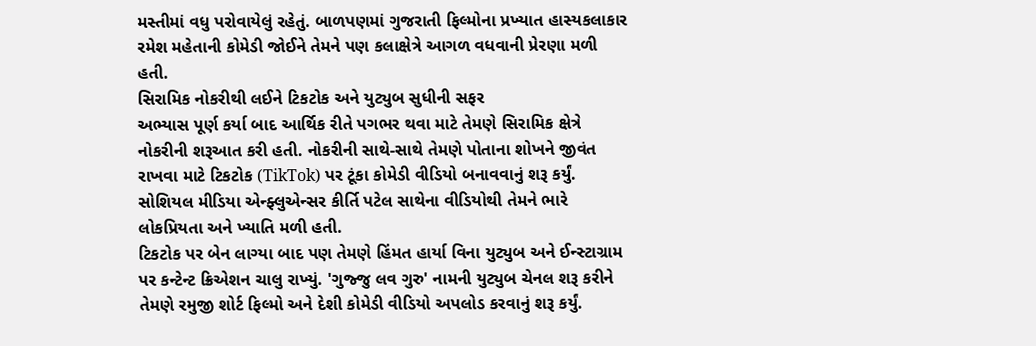મસ્તીમાં વધુ પરોવાયેલું રહેતું. બાળપણમાં ગુજરાતી ફિલ્મોના પ્રખ્યાત હાસ્યકલાકાર રમેશ મહેતાની કોમેડી જોઈને તેમને પણ કલાક્ષેત્રે આગળ વધવાની પ્રેરણા મળી હતી.
સિરામિક નોકરીથી લઈને ટિકટોક અને યુટ્યુબ સુધીની સફર
અભ્યાસ પૂર્ણ કર્યા બાદ આર્થિક રીતે પગભર થવા માટે તેમણે સિરામિક ક્ષેત્રે નોકરીની શરૂઆત કરી હતી. નોકરીની સાથે-સાથે તેમણે પોતાના શોખને જીવંત રાખવા માટે ટિકટોક (TikTok) પર ટૂંકા કોમેડી વીડિયો બનાવવાનું શરૂ કર્યું. સોશિયલ મીડિયા એન્ફ્લુએન્સર કીર્તિ પટેલ સાથેના વીડિયોથી તેમને ભારે લોકપ્રિયતા અને ખ્યાતિ મળી હતી.
ટિકટોક પર બેન લાગ્યા બાદ પણ તેમણે હિંમત હાર્યા વિના યુટ્યુબ અને ઈન્સ્ટાગ્રામ પર કન્ટેન્ટ ક્રિએશન ચાલુ રાખ્યું. 'ગુજ્જુ લવ ગુરુ' નામની યુટ્યુબ ચેનલ શરૂ કરીને તેમણે રમુજી શોર્ટ ફિલ્મો અને દેશી કોમેડી વીડિયો અપલોડ કરવાનું શરૂ કર્યું.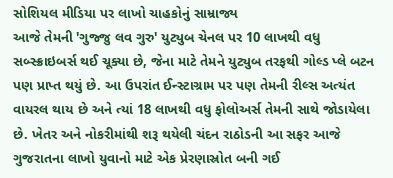સોશિયલ મીડિયા પર લાખો ચાહકોનું સામ્રાજ્ય
આજે તેમની 'ગુજ્જુ લવ ગુરુ' યુટ્યુબ ચેનલ પર 10 લાખથી વધુ સબ્સ્ક્રાઇબર્સ થઈ ચૂક્યા છે, જેના માટે તેમને યુટ્યુબ તરફથી ગોલ્ડ પ્લે બટન પણ પ્રાપ્ત થયું છે. આ ઉપરાંત ઈન્સ્ટાગ્રામ પર પણ તેમની રીલ્સ અત્યંત વાયરલ થાય છે અને ત્યાં 18 લાખથી વધુ ફોલોઅર્સ તેમની સાથે જોડાયેલા છે. ખેતર અને નોકરીમાંથી શરૂ થયેલી ચંદન રાઠોડની આ સફર આજે ગુજરાતના લાખો યુવાનો માટે એક પ્રેરણાસ્રોત બની ગઈ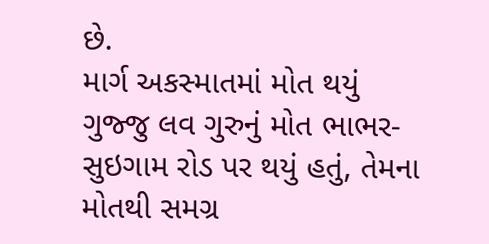છે.
માર્ગ અકસ્માતમાં મોત થયું
ગુજ્જુ લવ ગુરુનું મોત ભાભર-સુઇગામ રોડ પર થયું હતું, તેમના મોતથી સમગ્ર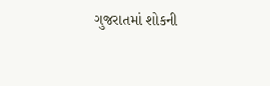ગુજરાતમાં શોકની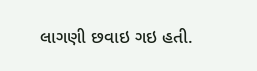લાગણી છવાઇ ગઇ હતી.